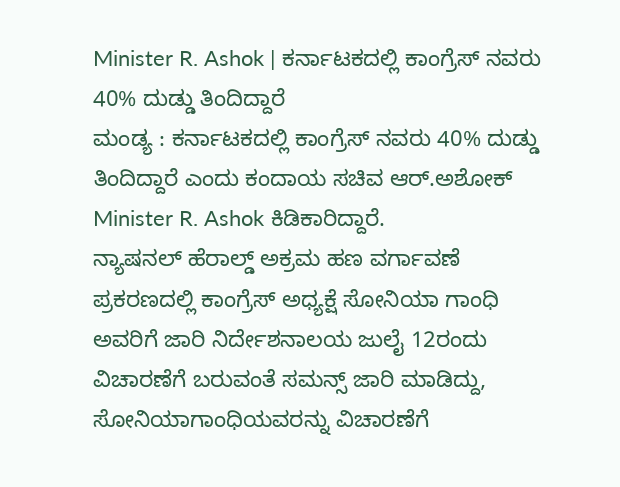Minister R. Ashok | ಕರ್ನಾಟಕದಲ್ಲಿ ಕಾಂಗ್ರೆಸ್ ನವರು 40% ದುಡ್ಡು ತಿಂದಿದ್ದಾರೆ
ಮಂಡ್ಯ : ಕರ್ನಾಟಕದಲ್ಲಿ ಕಾಂಗ್ರೆಸ್ ನವರು 40% ದುಡ್ಡು ತಿಂದಿದ್ದಾರೆ ಎಂದು ಕಂದಾಯ ಸಚಿವ ಆರ್.ಅಶೋಕ್ Minister R. Ashok ಕಿಡಿಕಾರಿದ್ದಾರೆ.
ನ್ಯಾಷನಲ್ ಹೆರಾಲ್ಡ್ ಅಕ್ರಮ ಹಣ ವರ್ಗಾವಣೆ ಪ್ರಕರಣದಲ್ಲಿ ಕಾಂಗ್ರೆಸ್ ಅಧ್ಯಕ್ಷೆ ಸೋನಿಯಾ ಗಾಂಧಿ ಅವರಿಗೆ ಜಾರಿ ನಿರ್ದೇಶನಾಲಯ ಜುಲೈ 12ರಂದು ವಿಚಾರಣೆಗೆ ಬರುವಂತೆ ಸಮನ್ಸ್ ಜಾರಿ ಮಾಡಿದ್ದು, ಸೋನಿಯಾಗಾಂಧಿಯವರನ್ನು ವಿಚಾರಣೆಗೆ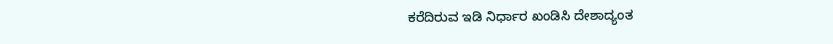ಕರೆದಿರುವ ಇಡಿ ನಿರ್ಧಾರ ಖಂಡಿಸಿ ದೇಶಾದ್ಯಂತ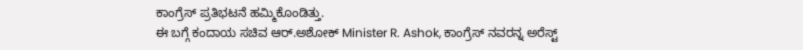ಕಾಂಗ್ರೆಸ್ ಪ್ರತಿಭಟನೆ ಹಮ್ಮಿಕೊಂಡಿತ್ತು.
ಈ ಬಗ್ಗೆ ಕಂದಾಯ ಸಚಿವ ಆರ್.ಅಶೋಕ್ Minister R. Ashok, ಕಾಂಗ್ರೆಸ್ ನವರನ್ನ ಅರೆಸ್ಟ್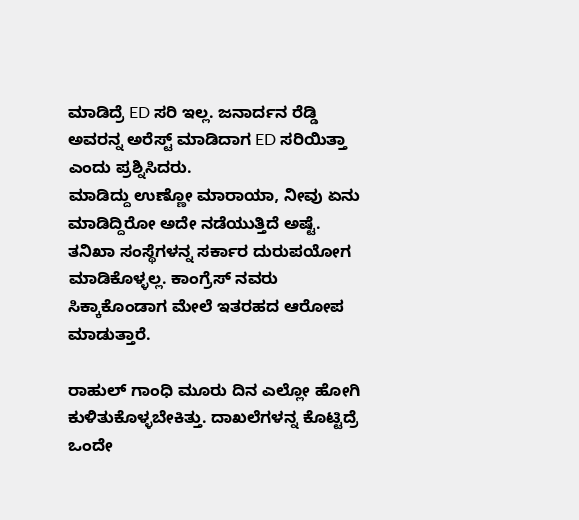ಮಾಡಿದ್ರೆ ED ಸರಿ ಇಲ್ಲ. ಜನಾರ್ದನ ರೆಡ್ಡಿ ಅವರನ್ನ ಅರೆಸ್ಟ್ ಮಾಡಿದಾಗ ED ಸರಿಯಿತ್ತಾ ಎಂದು ಪ್ರಶ್ನಿಸಿದರು.
ಮಾಡಿದ್ದು ಉಣ್ಣೋ ಮಾರಾಯಾ, ನೀವು ಏನು ಮಾಡಿದ್ದಿರೋ ಅದೇ ನಡೆಯುತ್ತಿದೆ ಅಷ್ಟೆ. ತನಿಖಾ ಸಂಸ್ಥೆಗಳನ್ನ ಸರ್ಕಾರ ದುರುಪಯೋಗ ಮಾಡಿಕೊಳ್ಳಲ್ಲ. ಕಾಂಗ್ರೆಸ್ ನವರು ಸಿಕ್ಕಾಕೊಂಡಾಗ ಮೇಲೆ ಇತರಹದ ಆರೋಪ ಮಾಡುತ್ತಾರೆ.

ರಾಹುಲ್ ಗಾಂಧಿ ಮೂರು ದಿನ ಎಲ್ಲೋ ಹೋಗಿ ಕುಳಿತುಕೊಳ್ಳಬೇಕಿತ್ತು. ದಾಖಲೆಗಳನ್ನ ಕೊಟ್ಟಿದ್ರೆ ಒಂದೇ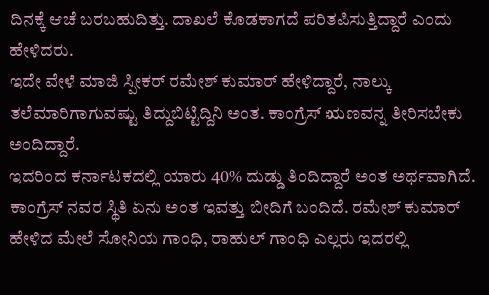ದಿನಕ್ಕೆ ಆಚೆ ಬರಬಹುದಿತ್ತು. ದಾಖಲೆ ಕೊಡಕಾಗದೆ ಪರಿತಪಿಸುತ್ತಿದ್ದಾರೆ ಎಂದು ಹೇಳಿದರು.
ಇದೇ ವೇಳೆ ಮಾಜಿ ಸ್ಪೀಕರ್ ರಮೇಶ್ ಕುಮಾರ್ ಹೇಳಿದ್ದಾರೆ, ನಾಲ್ಕು ತಲೆಮಾರಿಗಾಗುವಷ್ಟು ತಿದ್ದುಬಿಟ್ಟಿದ್ದಿನಿ ಅಂತ. ಕಾಂಗ್ರೆಸ್ ಋಣವನ್ನ ತೀರಿಸಬೇಕು ಅಂದಿದ್ದಾರೆ.
ಇದರಿಂದ ಕರ್ನಾಟಕದಲ್ಲಿ ಯಾರು 40% ದುಡ್ಡು ತಿಂದಿದ್ದಾರೆ ಅಂತ ಅರ್ಥವಾಗಿದೆ.
ಕಾಂಗ್ರೆಸ್ ನವರ ಸ್ಥಿತಿ ಏನು ಅಂತ ಇವತ್ತು ಬೀದಿಗೆ ಬಂದಿದೆ. ರಮೇಶ್ ಕುಮಾರ್ ಹೇಳಿದ ಮೇಲೆ ಸೋನಿಯ ಗಾಂಧಿ, ರಾಹುಲ್ ಗಾಂಧಿ ಎಲ್ಲರು ಇದರಲ್ಲಿ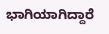ಭಾಗಿಯಾಗಿದ್ದಾರೆ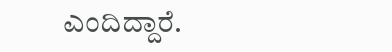ಎಂದಿದ್ದಾರೆ.